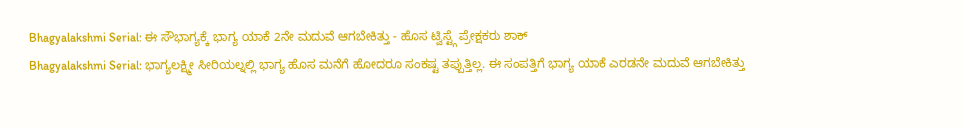Bhagyalakshmi Serial: ಈ ಸೌಭಾಗ್ಯಕ್ಕೆ ಭಾಗ್ಯ ಯಾಕೆ 2ನೇ ಮದುವೆ ಆಗಬೇಕಿತ್ತು - ಹೊಸ ಟ್ವಿಸ್ಟ್ಗೆ ಪ್ರೇಕ್ಷಕರು ಶಾಕ್
Bhagyalakshmi Serial: ಭಾಗ್ಯಲಕ್ಷ್ಮೀ ಸೀರಿಯಲ್ನಲ್ಲಿ ಭಾಗ್ಯ ಹೊಸ ಮನೆಗೆ ಹೋದರೂ ಸಂಕಷ್ಟ ತಪ್ಪುತ್ತಿಲ್ಲ. ಈ ಸಂಪತ್ತಿಗೆ ಭಾಗ್ಯ ಯಾಕೆ ಎರಡನೇ ಮದುವೆ ಆಗಬೇಕಿತ್ತು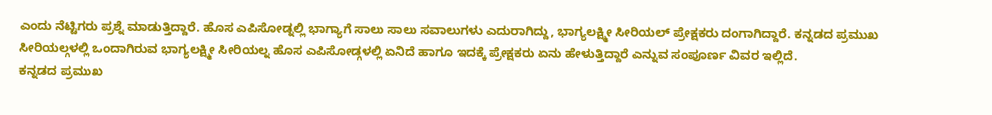ಎಂದು ನೆಟ್ಟಿಗರು ಪ್ರಶ್ನೆ ಮಾಡುತ್ತಿದ್ದಾರೆ. ಹೊಸ ಎಪಿಸೋಡ್ನಲ್ಲಿ ಭಾಗ್ಯಾಗೆ ಸಾಲು ಸಾಲು ಸವಾಲುಗಳು ಎದುರಾಗಿದ್ದು, ಭಾಗ್ಯಲಕ್ಷ್ಮೀ ಸೀರಿಯಲ್ ಪ್ರೇಕ್ಷಕರು ದಂಗಾಗಿದ್ದಾರೆ. ಕನ್ನಡದ ಪ್ರಮುಖ ಸೀರಿಯಲ್ಗಳಲ್ಲಿ ಒಂದಾಗಿರುವ ಭಾಗ್ಯಲಕ್ಷ್ಮೀ ಸೀರಿಯಲ್ನ ಹೊಸ ಎಪಿಸೋಡ್ಗಳಲ್ಲಿ ಏನಿದೆ ಹಾಗೂ ಇದಕ್ಕೆ ಪ್ರೇಕ್ಷಕರು ಏನು ಹೇಳುತ್ತಿದ್ದಾರೆ ಎನ್ನುವ ಸಂಪೂರ್ಣ ವಿವರ ಇಲ್ಲಿದೆ.
ಕನ್ನಡದ ಪ್ರಮುಖ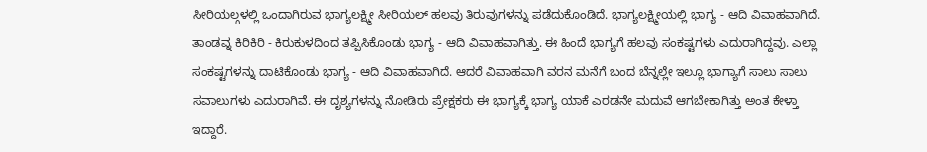ಸೀರಿಯಲ್ಗಳಲ್ಲಿ ಒಂದಾಗಿರುವ ಭಾಗ್ಯಲಕ್ಷ್ಮೀ ಸೀರಿಯಲ್ ಹಲವು ತಿರುವುಗಳನ್ನು ಪಡೆದುಕೊಂಡಿದೆ. ಭಾಗ್ಯಲಕ್ಷ್ಮೀಯಲ್ಲಿ ಭಾಗ್ಯ - ಆದಿ ವಿವಾಹವಾಗಿದೆ. ತಾಂಡವ್ನ ಕಿರಿಕಿರಿ - ಕಿರುಕುಳದಿಂದ ತಪ್ಪಿಸಿಕೊಂಡು ಭಾಗ್ಯ - ಆದಿ ವಿವಾಹವಾಗಿತ್ತು. ಈ ಹಿಂದೆ ಭಾಗ್ಯಗೆ ಹಲವು ಸಂಕಷ್ಟಗಳು ಎದುರಾಗಿದ್ದವು. ಎಲ್ಲಾ ಸಂಕಷ್ಟಗಳನ್ನು ದಾಟಿಕೊಂಡು ಭಾಗ್ಯ - ಆದಿ ವಿವಾಹವಾಗಿದೆ. ಆದರೆ ವಿವಾಹವಾಗಿ ವರನ ಮನೆಗೆ ಬಂದ ಬೆನ್ನಲ್ಲೇ ಇಲ್ಲೂ ಭಾಗ್ಯಾಗೆ ಸಾಲು ಸಾಲು ಸವಾಲುಗಳು ಎದುರಾಗಿವೆ. ಈ ದೃಶ್ಯಗಳನ್ನು ನೋಡಿರು ಪ್ರೇಕ್ಷಕರು ಈ ಭಾಗ್ಯಕ್ಕೆ ಭಾಗ್ಯ ಯಾಕೆ ಎರಡನೇ ಮದುವೆ ಆಗಬೇಕಾಗಿತ್ತು ಅಂತ ಕೇಳ್ತಾ ಇದ್ದಾರೆ.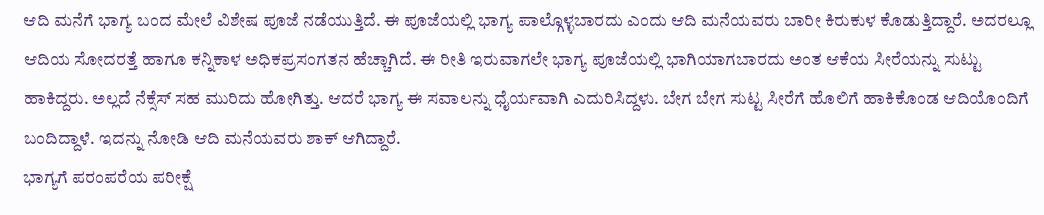ಆದಿ ಮನೆಗೆ ಭಾಗ್ಯ ಬಂದ ಮೇಲೆ ವಿಶೇಷ ಪೂಜೆ ನಡೆಯುತ್ತಿದೆ. ಈ ಪೂಜೆಯಲ್ಲಿ ಭಾಗ್ಯ ಪಾಲ್ಗೊಳ್ಳಬಾರದು ಎಂದು ಆದಿ ಮನೆಯವರು ಬಾರೀ ಕಿರುಕುಳ ಕೊಡುತ್ತಿದ್ದಾರೆ. ಅದರಲ್ಲೂ ಆದಿಯ ಸೋದರತ್ತೆ ಹಾಗೂ ಕನ್ನಿಕಾಳ ಅಧಿಕಪ್ರಸಂಗತನ ಹೆಚ್ಚಾಗಿದೆ. ಈ ರೀತಿ ಇರುವಾಗಲೇ ಭಾಗ್ಯ ಪೂಜೆಯಲ್ಲಿ ಭಾಗಿಯಾಗಬಾರದು ಅಂತ ಆಕೆಯ ಸೀರೆಯನ್ನು ಸುಟ್ಟು ಹಾಕಿದ್ದರು. ಅಲ್ಲದೆ ನೆಕ್ಸೆಸ್ ಸಹ ಮುರಿದು ಹೋಗಿತ್ತು. ಆದರೆ ಭಾಗ್ಯ ಈ ಸವಾಲನ್ನು ಧೈರ್ಯವಾಗಿ ಎದುರಿಸಿದ್ದಳು. ಬೇಗ ಬೇಗ ಸುಟ್ಟ ಸೀರೆಗೆ ಹೊಲಿಗೆ ಹಾಕಿಕೊಂಡ ಆದಿಯೊಂದಿಗೆ ಬಂದಿದ್ದಾಳೆ. ಇದನ್ನು ನೋಡಿ ಆದಿ ಮನೆಯವರು ಶಾಕ್ ಆಗಿದ್ದಾರೆ.
ಭಾಗ್ಯಗೆ ಪರಂಪರೆಯ ಪರೀಕ್ಷೆ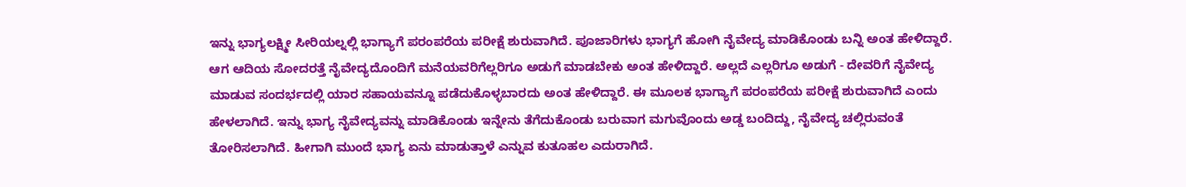ಇನ್ನು ಭಾಗ್ಯಲಕ್ಷ್ಮೀ ಸೀರಿಯಲ್ನಲ್ಲಿ ಭಾಗ್ಯಾಗೆ ಪರಂಪರೆಯ ಪರೀಕ್ಷೆ ಶುರುವಾಗಿದೆ. ಪೂಜಾರಿಗಳು ಭಾಗ್ಯಗೆ ಹೋಗಿ ನೈವೇದ್ಯ ಮಾಡಿಕೊಂಡು ಬನ್ನಿ ಅಂತ ಹೇಳಿದ್ದಾರೆ. ಆಗ ಆದಿಯ ಸೋದರತ್ತೆ ನೈವೇದ್ಯದೊಂದಿಗೆ ಮನೆಯವರಿಗೆಲ್ಲರಿಗೂ ಅಡುಗೆ ಮಾಡಬೇಕು ಅಂತ ಹೇಳಿದ್ದಾರೆ. ಅಲ್ಲದೆ ಎಲ್ಲರಿಗೂ ಅಡುಗೆ - ದೇವರಿಗೆ ನೈವೇದ್ಯ ಮಾಡುವ ಸಂದರ್ಭದಲ್ಲಿ ಯಾರ ಸಹಾಯವನ್ನೂ ಪಡೆದುಕೊಳ್ಳಬಾರದು ಅಂತ ಹೇಳಿದ್ದಾರೆ. ಈ ಮೂಲಕ ಭಾಗ್ಯಾಗೆ ಪರಂಪರೆಯ ಪರೀಕ್ಷೆ ಶುರುವಾಗಿದೆ ಎಂದು ಹೇಳಲಾಗಿದೆ. ಇನ್ನು ಭಾಗ್ಯ ನೈವೇದ್ಯವನ್ನು ಮಾಡಿಕೊಂಡು ಇನ್ನೇನು ತೆಗೆದುಕೊಂಡು ಬರುವಾಗ ಮಗುವೊಂದು ಅಡ್ಡ ಬಂದಿದ್ದು, ನೈವೇದ್ಯ ಚಲ್ಲಿರುವಂತೆ ತೋರಿಸಲಾಗಿದೆ. ಹೀಗಾಗಿ ಮುಂದೆ ಭಾಗ್ಯ ಏನು ಮಾಡುತ್ತಾಳೆ ಎನ್ನುವ ಕುತೂಹಲ ಎದುರಾಗಿದೆ.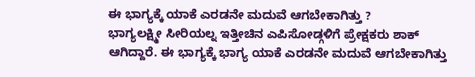ಈ ಭಾಗ್ಯಕ್ಕೆ ಯಾಕೆ ಎರಡನೇ ಮದುವೆ ಆಗಬೇಕಾಗಿತ್ತು ?
ಭಾಗ್ಯಲಕ್ಷ್ಮೀ ಸೀರಿಯಲ್ನ ಇತ್ತೀಚಿನ ಎಪಿಸೋಡ್ಗಳಿಗೆ ಪ್ರೇಕ್ಷಕರು ಶಾಕ್ ಆಗಿದ್ದಾರೆ. ಈ ಭಾಗ್ಯಕ್ಕೆ ಭಾಗ್ಯ ಯಾಕೆ ಎರಡನೇ ಮದುವೆ ಆಗಬೇಕಾಗಿತ್ತು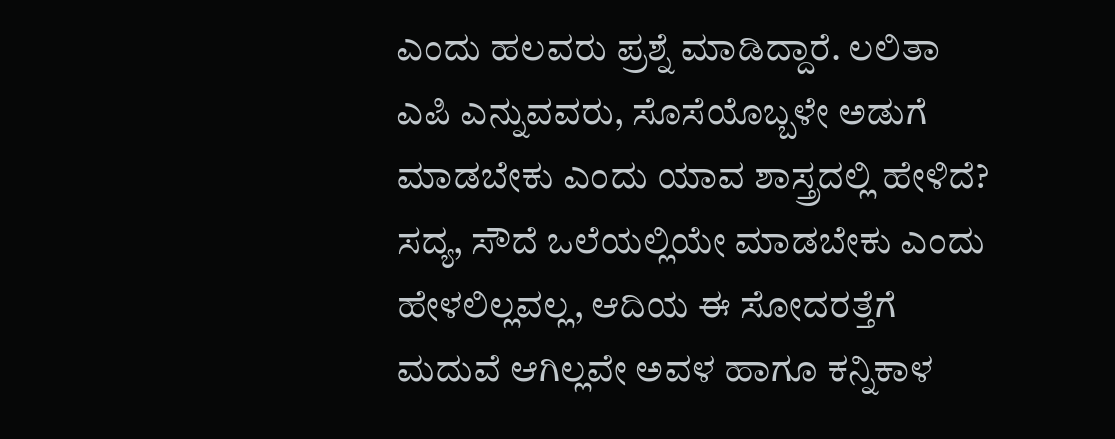ಎಂದು ಹಲವರು ಪ್ರಶ್ನೆ ಮಾಡಿದ್ದಾರೆ. ಲಲಿತಾ ಎಪಿ ಎನ್ನುವವರು, ಸೊಸೆಯೊಬ್ಬಳೇ ಅಡುಗೆ ಮಾಡಬೇಕು ಎಂದು ಯಾವ ಶಾಸ್ತ್ರದಲ್ಲಿ ಹೇಳಿದೆ? ಸದ್ಯ, ಸೌದೆ ಒಲೆಯಲ್ಲಿಯೇ ಮಾಡಬೇಕು ಎಂದು ಹೇಳಲಿಲ್ಲವಲ್ಲ, ಆದಿಯ ಈ ಸೋದರತ್ತೆಗೆ ಮದುವೆ ಆಗಿಲ್ಲವೇ ಅವಳ ಹಾಗೂ ಕನ್ನಿಕಾಳ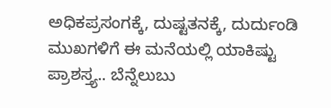ಅಧಿಕಪ್ರಸಂಗಕ್ಕೆ, ದುಷ್ಟತನಕ್ಕೆ, ದುರ್ದುಂಡಿ ಮುಖಗಳಿಗೆ ಈ ಮನೆಯಲ್ಲಿ ಯಾಕಿಷ್ಟು ಪ್ರಾಶಸ್ತ್ಯ.. ಬೆನ್ನೆಲುಬು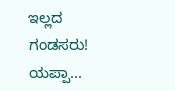ಇಲ್ಲದ ಗಂಡಸರು! ಯಪ್ಪಾ...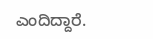ಎಂದಿದ್ದಾರೆ.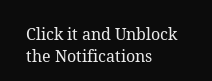Click it and Unblock the Notifications